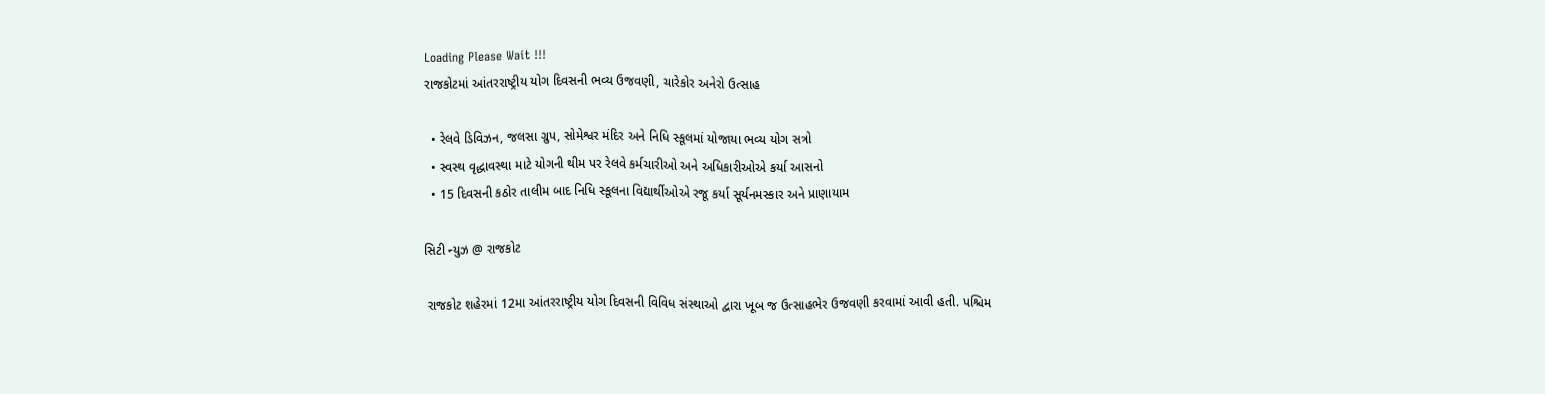Loading Please Wait !!!
રાજકોટમાં આંતરરાષ્ટ્રીય યોગ દિવસની ભવ્ય ઉજવણી, ચારેકોર અનેરો ઉત્સાહ

  • રેલવે ડિવિઝન, જલસા ગ્રુપ, સોમેશ્વર મંદિર અને નિધિ સ્કૂલમાં યોજાયા ભવ્ય યોગ સત્રો
  • સ્વસ્થ વૃદ્ધાવસ્થા માટે યોગની થીમ પર રેલવે કર્મચારીઓ અને અધિકારીઓએ કર્યા આસનો
  • 15 દિવસની કઠોર તાલીમ બાદ નિધિ સ્કૂલના વિદ્યાર્થીઓએ રજૂ કર્યા સૂર્યનમસ્કાર અને પ્રાણાયામ

સિટી ન્યુઝ @ રાજકોટ

 રાજકોટ શહેરમાં 12મા આંતરરાષ્ટ્રીય યોગ દિવસની વિવિધ સંસ્થાઓ દ્વારા ખૂબ જ ઉત્સાહભેર ઉજવણી કરવામાં આવી હતી. પશ્ચિમ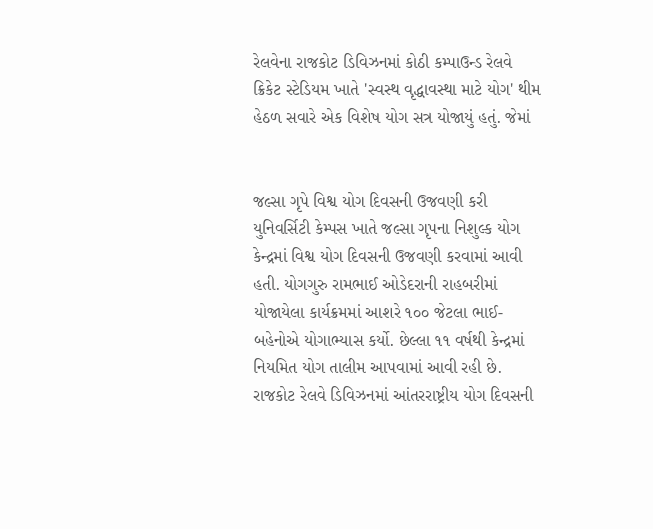રેલવેના રાજકોટ ડિવિઝનમાં કોઠી કમ્પાઉન્ડ રેલવે ક્રિકેટ સ્ટેડિયમ ખાતે 'સ્વસ્થ વૃદ્ધાવસ્થા માટે યોગ' થીમ હેઠળ સવારે એક વિશેષ યોગ સત્ર યોજાયું હતું. જેમાં


જલ્સા ગૃપે વિશ્વ યોગ દિવસની ઉજવણી કરી
યુનિવર્સિટી કેમ્પસ ખાતે જલ્સા ગૃપના નિશુલ્ક યોગ કેન્દ્રમાં વિશ્વ યોગ દિવસની ઉજવણી કરવામાં આવી હતી. યોગગુરુ રામભાઈ ઓડેદરાની રાહબરીમાં યોજાયેલા કાર્યક્રમમાં આશરે ૧૦૦ જેટલા ભાઈ-બહેનોએ યોગાભ્યાસ કર્યો. છેલ્લા ૧૧ વર્ષથી કેન્દ્રમાં નિયમિત યોગ તાલીમ આપવામાં આવી રહી છે.
રાજકોટ રેલવે ડિવિઝનમાં આંતરરાષ્ટ્રીય યોગ દિવસની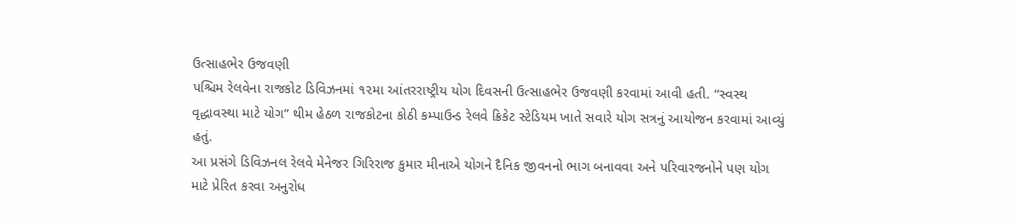ઉત્સાહભેર ઉજવણી
પશ્ચિમ રેલવેના રાજકોટ ડિવિઝનમાં ૧૨મા આંતરરાષ્ટ્રીય યોગ દિવસની ઉત્સાહભેર ઉજવણી કરવામાં આવી હતી. “સ્વસ્થ વૃદ્ધાવસ્થા માટે યોગ” થીમ હેઠળ રાજકોટના કોઠી કમ્પાઉન્ડ રેલવે ક્રિકેટ સ્ટેડિયમ ખાતે સવારે યોગ સત્રનું આયોજન કરવામાં આવ્યું હતું.
આ પ્રસંગે ડિવિઝનલ રેલવે મેનેજર ગિરિરાજ કુમાર મીનાએ યોગને દૈનિક જીવનનો ભાગ બનાવવા અને પરિવારજનોને પણ યોગ માટે પ્રેરિત કરવા અનુરોધ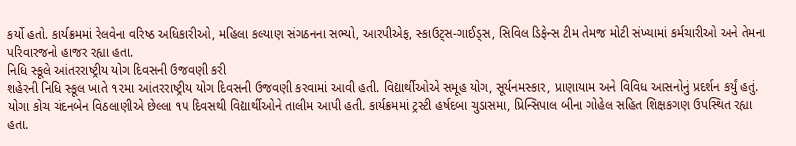કર્યો હતો. કાર્યક્રમમાં રેલવેના વરિષ્ઠ અધિકારીઓ, મહિલા કલ્યાણ સંગઠનના સભ્યો, આરપીએફ, સ્કાઉટ્સ-ગાઈડ્સ, સિવિલ ડિફેન્સ ટીમ તેમજ મોટી સંખ્યામાં કર્મચારીઓ અને તેમના પરિવારજનો હાજર રહ્યા હતા.
નિધિ સ્કૂલે આંતરરાષ્ટ્રીય યોગ દિવસની ઉજવણી કરી
શહેરની નિધિ સ્કૂલ ખાતે ૧૨મા આંતરરાષ્ટ્રીય યોગ દિવસની ઉજવણી કરવામાં આવી હતી. વિદ્યાર્થીઓએ સમૂહ યોગ, સૂર્યનમસ્કાર, પ્રાણાયામ અને વિવિધ આસનોનું પ્રદર્શન કર્યું હતું. યોગા કોચ ચંદનબેન વિઠલાણીએ છેલ્લા ૧૫ દિવસથી વિદ્યાર્થીઓને તાલીમ આપી હતી. કાર્યક્રમમાં ટ્રસ્ટી હર્ષદબા ચુડાસમા, પ્રિન્સિપાલ બીના ગોહેલ સહિત શિક્ષકગણ ઉપસ્થિત રહ્યા હતા.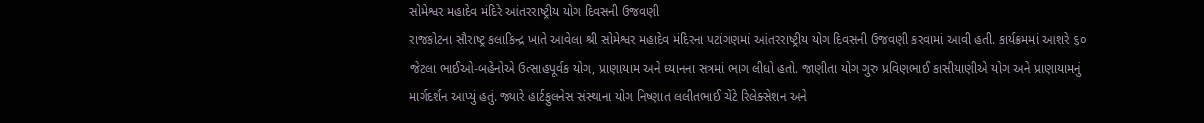સોમેશ્વર મહાદેવ મંદિરે આંતરરાષ્ટ્રીય યોગ દિવસની ઉજવણી
રાજકોટના સૌરાષ્ટ્ર કલાકિન્દ્ર ખાતે આવેલા શ્રી સોમેશ્વર મહાદેવ મંદિરના પટાંગણમાં આંતરરાષ્ટ્રીય યોગ દિવસની ઉજવણી કરવામાં આવી હતી. કાર્યક્રમમાં આશરે ૬૦ જેટલા ભાઈઓ-બહેનોએ ઉત્સાહપૂર્વક યોગ, પ્રાણાયામ અને ધ્યાનના સત્રમાં ભાગ લીધો હતો. જાણીતા યોગ ગુરુ પ્રવિણભાઈ કાસીયાણીએ યોગ અને પ્રાણાયામનું માર્ગદર્શન આપ્યું હતું. જ્યારે હાર્ટફુલનેસ સંસ્થાના યોગ નિષ્ણાત લલીતભાઈ ચેંટે રિલેક્સેશન અને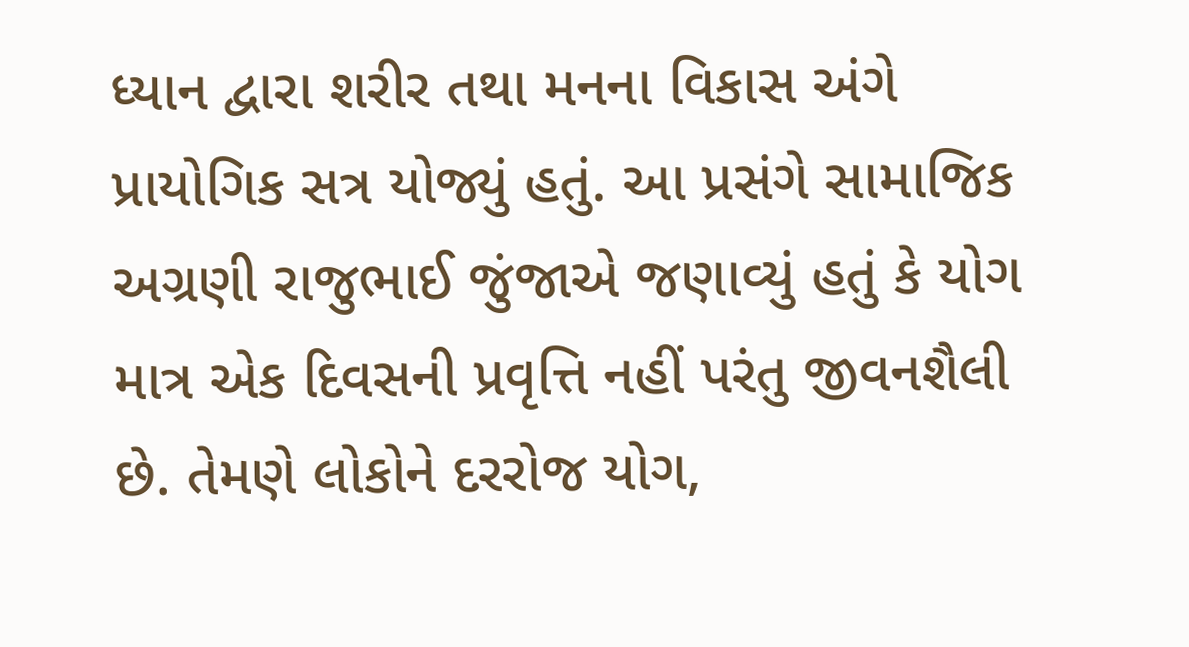ધ્યાન દ્વારા શરીર તથા મનના વિકાસ અંગે પ્રાયોગિક સત્ર યોજ્યું હતું. આ પ્રસંગે સામાજિક અગ્રણી રાજુભાઈ જુંજાએ જણાવ્યું હતું કે યોગ માત્ર એક દિવસની પ્રવૃત્તિ નહીં પરંતુ જીવનશૈલી છે. તેમણે લોકોને દરરોજ યોગ,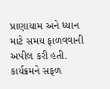પ્રાણાયામ અને ધ્યાન માટે સમય ફાળવવાની અપીલ કરી હતી. કાર્યક્રમને સફળ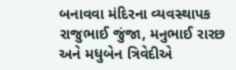બનાવવા મંદિરના વ્યવસ્થાપક રાજુભાઈ જુંજા, મનુભાઈ રારછ અને મધુબેન ત્રિવેદીએ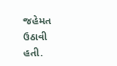જહેમત ઉઠાવી હતી.